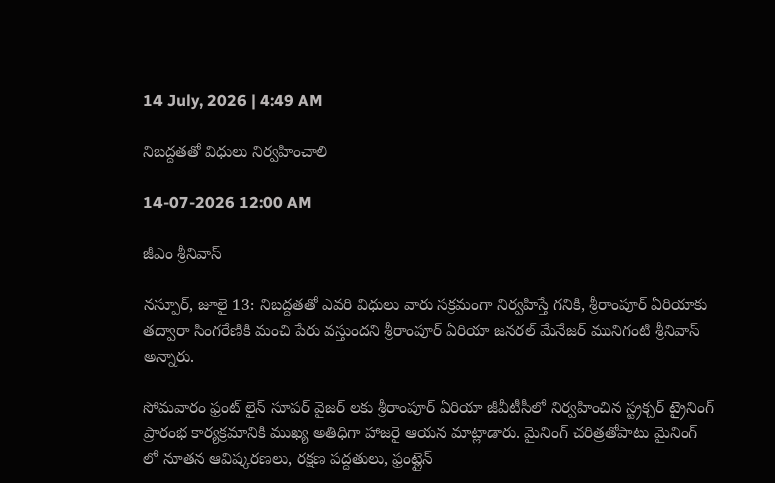14 July, 2026 | 4:49 AM

నిబద్దతతో విధులు నిర్వహించాలి

14-07-2026 12:00 AM

జీఎం శ్రీనివాస్

నస్పూర్, జూలై 13: నిబద్దతతో ఎవరి విధులు వారు సక్రమంగా నిర్వహిస్తే గనికి, శ్రీరాంపూర్ ఏరియాకు తద్వారా సింగరేణికి మంచి పేరు వస్తుందని శ్రీరాంపూర్ ఏరియా జనరల్ మేనేజర్ మునిగంటి శ్రీనివాస్ అన్నారు.

సోమవారం ఫ్రంట్ లైన్ సూపర్ వైజర్ లకు శ్రీరాంపూర్ ఏరియా జీవీటీసీలో నిర్వహించిన స్ట్రక్చర్ ట్రైనింగ్ ప్రారంభ కార్యక్రమానికి ముఖ్య అతిధిగా హాజరై ఆయన మాట్లాడారు. మైనింగ్ చరిత్రతోపాటు మైనింగ్ లో నూతన ఆవిష్కరణలు, రక్షణ పద్దతులు, ఫ్రంట్లైన్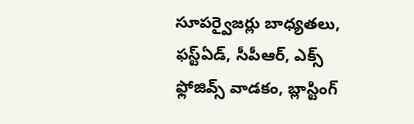సూపర్వైజర్లు బాధ్యతలు, ఫస్ట్‌ఏడ్, సీపీఆర్, ఎక్స్ ఫ్లోజివ్స్ వాడకం, బ్లాస్టింగ్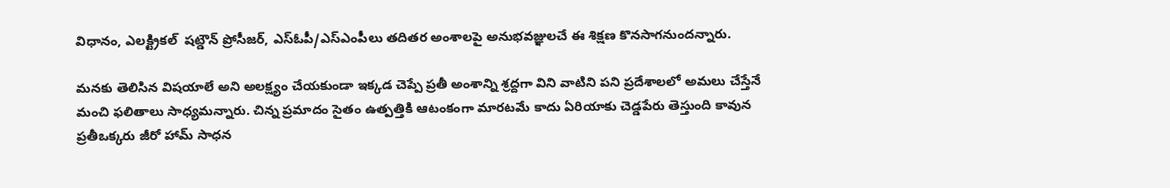విధానం, ఎలక్ట్రికల్  షట్డౌన్ ప్రోసీజర్, ఎస్‌ఓపీ/ఎస్‌ఎంపీలు తదితర అంశాలపై అనుభవజ్ఞులచే ఈ శిక్షణ కొనసాగనుందన్నారు.

మనకు తెలిసిన విషయాలే అని అలక్ష్యం చేయకుండా ఇక్కడ చెప్పే ప్రతీ అంశాన్ని శ్రద్దగా విని వాటిని పని ప్రదేశాలలో అమలు చేస్తేనే మంచి ఫలితాలు సాధ్యమన్నారు. చిన్న ప్రమాదం సైతం ఉత్పత్తికి ఆటంకంగా మారటమే కాదు ఏరియాకు చెడ్డపేరు తెస్తుంది కావున ప్రతీఒక్కరు జీరో హామ్ సాధన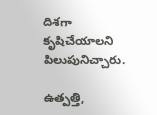దిశగా కృషిచేయాలని పిలుపునిచ్చారు.

ఉత్పత్తి,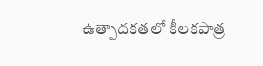ఉత్పాదకతలో కీలకపాత్ర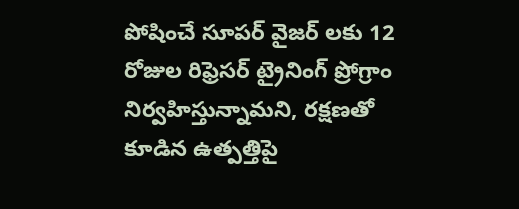పోషించే సూపర్ వైజర్ లకు 12 రోజుల రిఫ్రెసర్ ట్రైనింగ్ ప్రోగ్రాం నిర్వహిస్తున్నామని, రక్షణతో కూడిన ఉత్పత్తిపై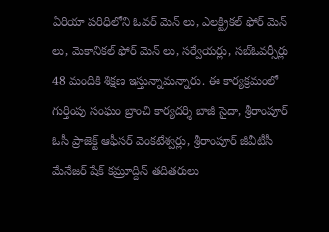ఏరియా పరిధిలోని ఓవర్ మెన్ లు, ఎలక్ట్రికల్ ఫోర్ మెన్ లు, మెకానికల్ ఫోర్ మెన్ లు, సర్వేయర్లు, సబ్‌ఓవర్సీర్లు 48 మందికి శిక్షణ ఇస్తున్నామన్నారు. ఈ కార్యక్రమంలో గుర్తింపు సంఘం బ్రాంచి కార్యదర్శి బాజీ సైదా, శ్రీరాంపూర్ ఓసీ ప్రాజెక్ట్ ఆఫీసర్ వెంకటేశ్వర్లు, శ్రీరాంపూర్ జీవీటీసీ మేనేజర్ షేక్ కమ్రూద్దిన్ తదితరులు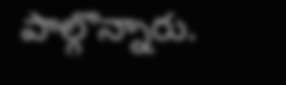పాల్గొన్నారు.